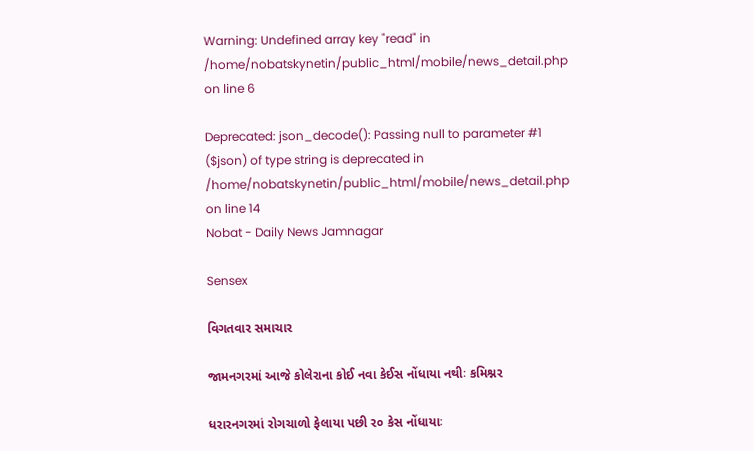Warning: Undefined array key "read" in /home/nobatskynetin/public_html/mobile/news_detail.php on line 6

Deprecated: json_decode(): Passing null to parameter #1 ($json) of type string is deprecated in /home/nobatskynetin/public_html/mobile/news_detail.php on line 14
Nobat - Daily News Jamnagar

Sensex

વિગતવાર સમાચાર

જામનગરમાં આજે કોલેરાના કોઈ નવા કેઈસ નોંધાયા નથીઃ કમિશ્નર

ધરારનગરમાં રોગચાળો ફેલાયા પછી ર૦ કેસ નોંધાયાઃ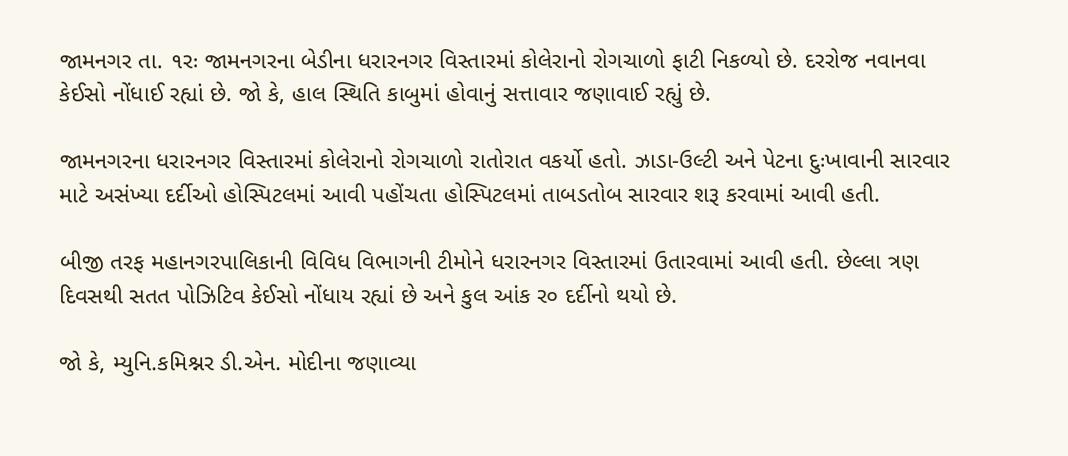જામનગર તા. ૧રઃ જામનગરના બેડીના ધરારનગર વિસ્તારમાં કોલેરાનો રોગચાળો ફાટી નિકળ્યો છે. દરરોજ નવાનવા કેઈસો નોંધાઈ રહ્યાં છે. જો કે, હાલ સ્થિતિ કાબુમાં હોવાનું સત્તાવાર જણાવાઈ રહ્યું છે.

જામનગરના ધરારનગર વિસ્તારમાં કોલેરાનો રોગચાળો રાતોરાત વકર્યો હતો. ઝાડા-ઉલ્ટી અને પેટના દુઃખાવાની સારવાર માટે અસંખ્યા દર્દીઓ હોસ્પિટલમાં આવી પહોંચતા હોસ્પિટલમાં તાબડતોબ સારવાર શરૂ કરવામાં આવી હતી.

બીજી તરફ મહાનગરપાલિકાની વિવિધ વિભાગની ટીમોને ધરારનગર વિસ્તારમાં ઉતારવામાં આવી હતી. છેલ્લા ત્રણ દિવસથી સતત પોઝિટિવ કેઈસો નોંધાય રહ્યાં છે અને કુલ આંક ર૦ દર્દીનો થયો છે.

જો કે, મ્યુનિ.કમિશ્નર ડી.એન. મોદીના જણાવ્યા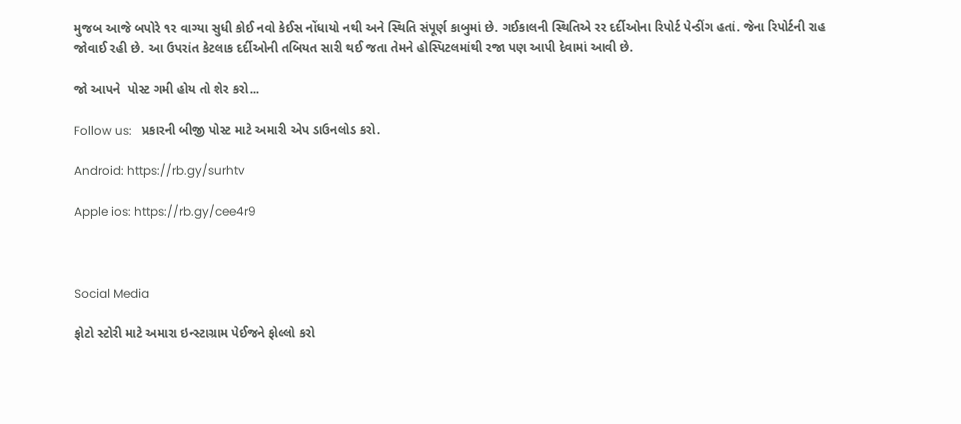મુજબ આજે બપોરે ૧ર વાગ્યા સુધી કોઈ નવો કેઈસ નોંધાયો નથી અને સ્થિતિ સંપૂર્ણ કાબુમાં છે. ગઈકાલની સ્થિતિએ રર દર્દીઓના રિપોર્ટ પેન્ડીંગ હતાં. જેના રિપોર્ટની રાહ જોવાઈ રહી છે. આ ઉપરાંત કેટલાક દર્દીઓની તબિયત સારી થઈ જતા તેમને હોસ્પિટલમાંથી રજા પણ આપી દેવામાં આવી છે.

જો આપને  પોસ્ટ ગમી હોય તો શેર કરો...

Follow us:   પ્રકારની બીજી પોસ્ટ માટે અમારી એપ ડાઉનલોડ કરો.

Android: https://rb.gy/surhtv

Apple ios: https://rb.gy/cee4r9



Social Media

ફોટો સ્ટોરી માટે અમારા ઇન્સ્ટાગ્રામ પેઈજને ફોલ્લો કરો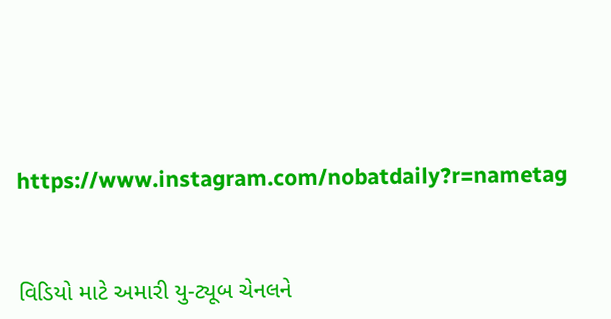https://www.instagram.com/nobatdaily?r=nametag



વિડિયો માટે અમારી યુ-ટ્યૂબ ચેનલને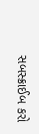સબસ્ક્રાઈબ કરો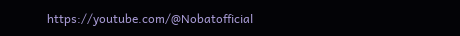https://youtube.com/@Nobatofficial